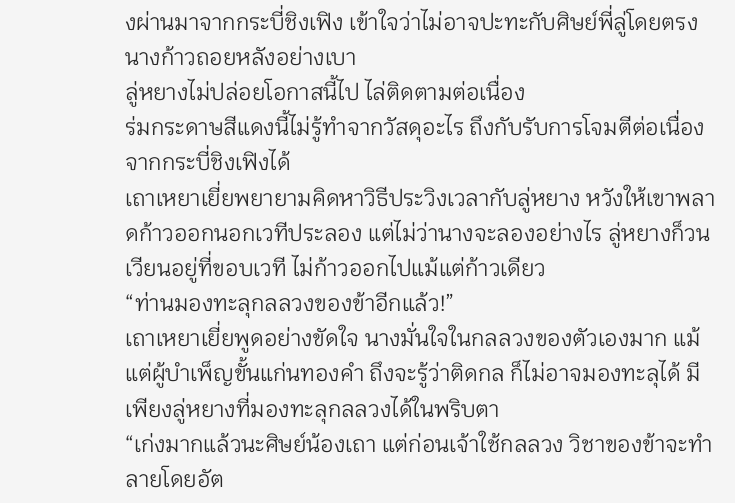งผ่านมาจากกระบี่ชิงเฟิง เข้าใจว่าไม่อาจปะทะกับศิษย์พี่ลู่โดยตรง นางก้าวถอยหลังอย่างเบา
ลู่หยางไม่ปล่อยโอกาสนี้ไป ไล่ติดตามต่อเนื่อง
ร่มกระดาษสีแดงนี้ไม่รู้ทำจากวัสดุอะไร ถึงกับรับการโจมตีต่อเนื่องจากกระบี่ชิงเฟิงได้
เถาเหยาเยี่ยพยายามคิดหาวิธีประวิงเวลากับลู่หยาง หวังให้เขาพลาดก้าวออกนอกเวทีประลอง แต่ไม่ว่านางจะลองอย่างไร ลู่หยางก็วนเวียนอยู่ที่ขอบเวที ไม่ก้าวออกไปแม้แต่ก้าวเดียว
“ท่านมองทะลุกลลวงของข้าอีกแล้ว!”
เถาเหยาเยี่ยพูดอย่างขัดใจ นางมั่นใจในกลลวงของตัวเองมาก แม้แต่ผู้บำเพ็ญขั้นแก่นทองคำ ถึงจะรู้ว่าติดกล ก็ไม่อาจมองทะลุได้ มีเพียงลู่หยางที่มองทะลุกลลวงได้ในพริบตา
“เก่งมากแล้วนะศิษย์น้องเถา แต่ก่อนเจ้าใช้กลลวง วิชาของข้าจะทำลายโดยอัต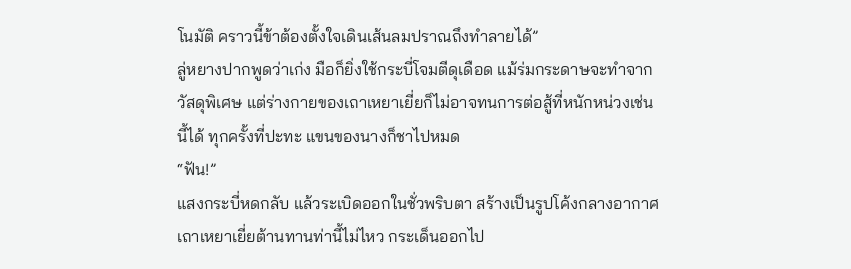โนมัติ คราวนี้ข้าต้องตั้งใจเดินเส้นลมปราณถึงทำลายได้”
ลู่หยางปากพูดว่าเก่ง มือก็ยิ่งใช้กระบี่โจมตีดุเดือด แม้ร่มกระดาษจะทำจากวัสดุพิเศษ แต่ร่างกายของเถาเหยาเยี่ยก็ไม่อาจทนการต่อสู้ที่หนักหน่วงเช่นนี้ได้ ทุกครั้งที่ปะทะ แขนของนางก็ชาไปหมด
“ฟัน!”
แสงกระบี่หดกลับ แล้วระเบิดออกในชั่วพริบตา สร้างเป็นรูปโค้งกลางอากาศ เถาเหยาเยี่ยต้านทานท่านี้ไม่ไหว กระเด็นออกไป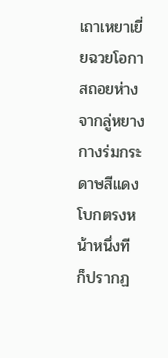เถาเหยาเยี่ยฉวยโอกาสถอยห่างจากลู่หยาง กางร่มกระดาษสีแดง โบกตรงหน้าหนึ่งที ก็ปรากฏ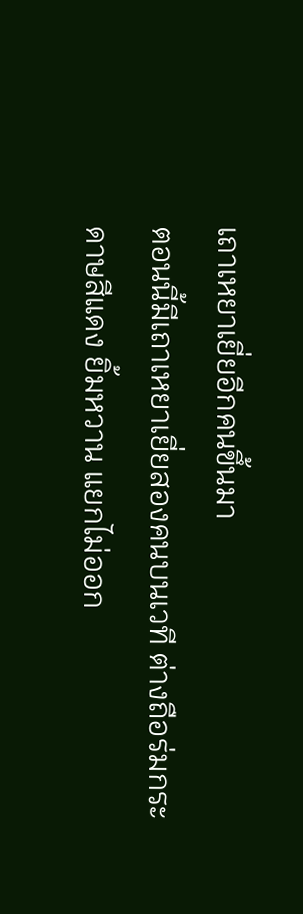เถาเหยาเยี่ยอีกคนขึ้นมา
ตอนนี้มีเถาเหยาเยี่ยสองคนบนเวที ต่างถือร่มกระดาษสีแดง ยิ้มหวาน แยกไม่ออก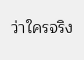ว่าใครจริง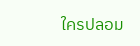ใครปลอม